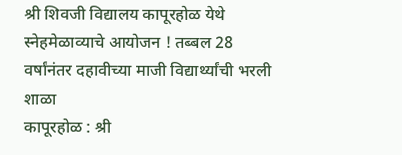श्री शिवजी विद्यालय कापूरहोळ येथे स्नेहमेळाव्याचे आयोजन ! तब्बल 28 वर्षांनंतर दहावीच्या माजी विद्यार्थ्यांची भरली शाळा
कापूरहोळ : श्री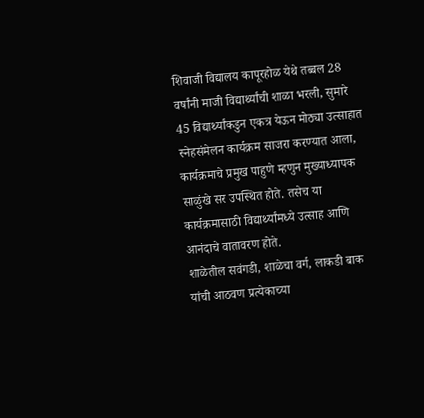शिवाजी विद्यालय कापूरहोळ येथे तब्बल 28 वर्षांनी माजी विद्यार्थ्यांची शाळा भरली, सुमारे 45 विद्यार्थ्यांकडुन एकत्र येऊन मोठ्या उत्साहात स्नेहसंमेलन कार्यक्रम साजरा करण्यात आला, कार्यक्रमाचे प्रमुख पाहुणे म्हणुन मुख्याध्यापक साळुंखे सर उपस्थित होते. तसेच या कार्यक्रमासाठी विद्यार्थ्यांमध्ये उत्साह आणि आनंदाचे वातावरण होते.
शाळेतील सवंगडी, शाळेचा वर्ग, लाकडी बाक यांची आठवण प्रत्येकाच्या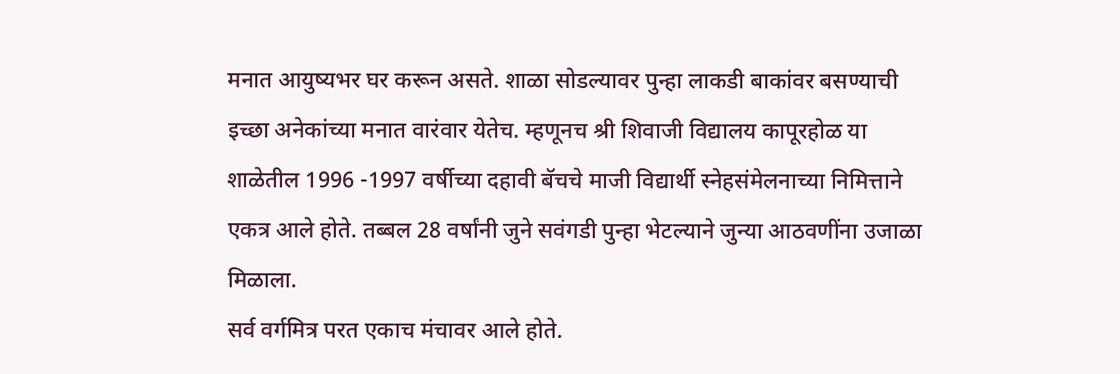मनात आयुष्यभर घर करून असते. शाळा सोडल्यावर पुन्हा लाकडी बाकांवर बसण्याची इच्छा अनेकांच्या मनात वारंवार येतेच. म्हणूनच श्री शिवाजी विद्यालय कापूरहोळ या शाळेतील 1996 -1997 वर्षीच्या दहावी बॅचचे माजी विद्यार्थी स्नेहसंमेलनाच्या निमित्ताने एकत्र आले होते. तब्बल 28 वर्षांनी जुने सवंगडी पुन्हा भेटल्याने जुन्या आठवणींना उजाळा मिळाला.
सर्व वर्गमित्र परत एकाच मंचावर आले होते.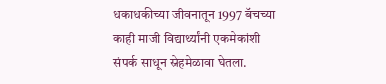धकाधकीच्या जीवनातून 1997 बॅचच्या काही माजी विद्यार्थ्यांनी एकमेकांशी संपर्क साधून स्नेहमेळावा घेतला.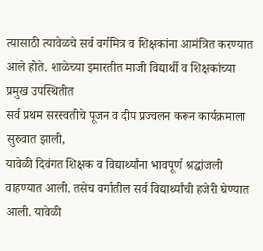त्यासाठी त्यावेळचे सर्व वर्गमित्र व शिक्षकांना आमंत्रित करण्यात आले होते. शाळेच्या इमारतीत माजी विद्यार्थी व शिक्षकांच्या प्रमुख उपस्थितीत
सर्व प्रथम सरस्वतीचे पूजन व दीप प्रज्वलन करून कार्यक्रमाला सुरुवात झाली,
यावेळी दिवंगत शिक्षक व विद्यार्थ्यांना भावपूर्ण श्रद्धांजली वाहण्यात आली. तसेच वर्गातील सर्व विद्यार्थ्यांची हजेरी घेण्यात आली. यावेळी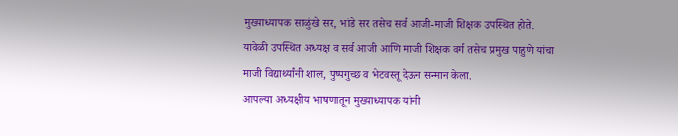मुख्याध्यापक साळुंखे सर, भांडे सर तसेच सर्व आजी-माजी शिक्षक उपस्थित होते. यावेळी उपस्थित अध्यक्ष व सर्व आजी आणि माजी शिक्षक वर्ग तसेच प्रमुख पाहुणे यांचा माजी विद्यार्थ्यांनी शाल, पुष्पगुच्छ व भेटवस्तू देऊन सन्मान केला.
आपल्या अध्यक्षीय भाषणातून मुख्याध्यापक यांनी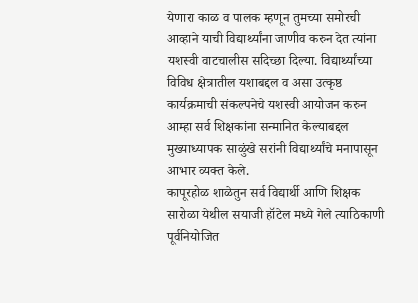येणारा काळ व पालक म्हणून तुमच्या समोरची आव्हाने याची विद्यार्थ्यांना जाणीव करुन देत त्यांना यशस्वी वाटचालीस सदिच्छा दिल्या. विद्यार्थ्यांच्या विविध क्षेत्रातील यशाबद्दल व असा उत्कृष्ठ कार्यक्रमाची संकल्पनेचे यशस्वी आयोजन करुन आम्हा सर्व शिक्षकांना सन्मानित केल्याबद्दल मुख्याध्यापक साळुंखे सरांनी विद्यार्थ्यांचे मनापासून आभार व्यक्त केले.
कापूरहोळ शाळेतुन सर्व विद्यार्थी आणि शिक्षक सारोळा येथील सयाजी हॉटेल मध्ये गेले त्याठिकाणी पूर्वनियोजित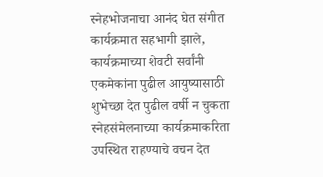स्नेहभोजनाचा आनंद घेत संगीत कार्यक्रमात सहभागी झाले, कार्यक्रमाच्या शेवटी सर्वांनी एकमेकांना पुढील आयुष्यासाठी शुभेच्छा देत पुढील वर्षी न चुकता स्नेहसंमेलनाच्या कार्यक्रमाकरिता उपस्थित राहण्याचे वचन देत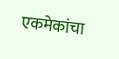एकमेकांचा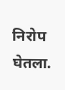निरोप घेतला.